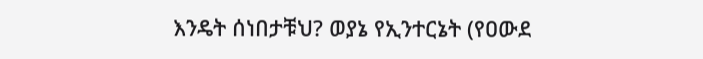እንዴት ሰነበታቹህ? ወያኔ የኢንተርኔት (የዐውደ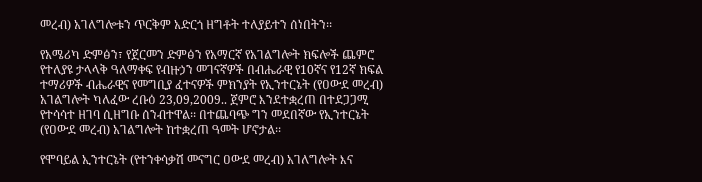መረብ) አገለግሎቱን ጥርቅም አድርጎ ዘግቶት ተለያይተን ሰነበትን፡፡

የአሜሪካ ድምፅን፣ የጀርመን ድምፅን የአማርኛ የአገልግሎት ክፍሎች ጨምሮ የተለያዩ ታላላቅ ዓለማቀፍ የብዙኃን መገናኛዎች በብሔራዊ የ10ኛና የ12ኛ ክፍል ተማሪዎች ብሔራዊና የመግቢያ ፈተናዎች ምክንያት የኢንተርኔት (የዐውደ መረብ) አገልግሎት ካለፈው ረቡዕ 23,09,2009.. ጀምሮ እንደተቋረጠ በተደጋጋሚ የተሳሳተ ዘገባ ሲዘግቡ ሰንብተዋል፡፡ በተጨባጭ ግን መደበኛው የኢንተርኔት (የዐውደ መረብ) አገልግሎት ከተቋረጠ ዓመት ሆኖታል፡፡

የሞባይል ኢንተርኔት (የተንቀሳቃሽ መናግር ዐውደ መረብ) አገለግሎት እና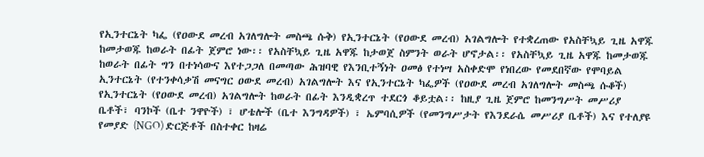የኢንተርኔት ካፌ (የዐውደ መረብ አገለግሎት መስጫ ሱቅ) የኢንተርኔት (የዐውደ መረብ) አገልግሎት የተቋረጠው የአስቸኳይ ጊዜ አዋጁ ከመታወጁ ከወራት በፊት ጀምሮ ነው፡፡ የአስቸኳይ ጊዜ አዋጁ ከታወጀ ስምንት ወራት ሆኖታል፡፡ የአስቸኳይ ጊዜ አዋጁ ከመታወጁ ከወራት በፊት ግን በተነሳውና እየተጋጋለ በመጣው ሕዝባዊ የእንቢተኝነት ዐመፅ የተነሣ አስቀድሞ የነበረው የመደበኛው የሞባይል ኢንተርኔት (የተንቀሳቃሽ መናግር ዐውደ መረብ) አገልግሎት እና የኢንተርኔት ካፌዎች (የዐውደ መረብ አገለግሎት መስጫ ሱቆች) የኢንተርኔት (የዐውደ መረብ) አገልግሎት ከወራት በፊት እንዲቋረጥ ተደርጎ ቆይቷል፡፡ ከዚያ ጊዜ ጀምሮ ከመንግሥት መሥሪያ ቤቶች፣ ባንኮች (ቤተ ንዋዮች) ፣ ሆቴሎች (ቤተ እንግዳዎች) ፣ ኤምባሲዎች (የመንግሥታት የእንደራሴ መሥሪያ ቤቶች) እና የተለያዩ የመያድ (NGO) ድርጅቶች በስተቀር ከዛሬ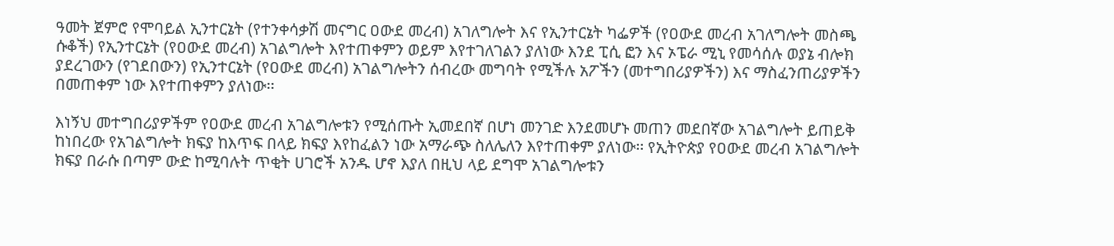ዓመት ጀምሮ የሞባይል ኢንተርኔት (የተንቀሳቃሽ መናግር ዐውደ መረብ) አገለግሎት እና የኢንተርኔት ካፌዎች (የዐውደ መረብ አገለግሎት መስጫ ሱቆች) የኢንተርኔት (የዐውደ መረብ) አገልግሎት እየተጠቀምን ወይም እየተገለገልን ያለነው እንደ ፒሲ ፎን እና ኦፔራ ሚኒ የመሳሰሉ ወያኔ ብሎክ ያደረገውን (የገደበውን) የኢንተርኔት (የዐውደ መረብ) አገልግሎትን ሰብረው መግባት የሚችሉ አፖችን (መተግበሪያዎችን) እና ማስፈንጠሪያዎችን በመጠቀም ነው እየተጠቀምን ያለነው፡፡

እነኝህ መተግበሪያዎችም የዐውደ መረብ አገልግሎቱን የሚሰጡት ኢመደበኛ በሆነ መንገድ እንደመሆኑ መጠን መደበኛው አገልግሎት ይጠይቅ ከነበረው የአገልግሎት ክፍያ ከእጥፍ በላይ ክፍያ እየከፈልን ነው አማራጭ ስለሌለን እየተጠቀም ያለነው፡፡ የኢትዮጵያ የዐውደ መረብ አገልግሎት ክፍያ በራሱ በጣም ውድ ከሚባሉት ጥቂት ሀገሮች አንዱ ሆኖ እያለ በዚህ ላይ ደግሞ አገልግሎቱን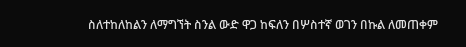ስለተከለከልን ለማግኘት ስንል ውድ ዋጋ ከፍለን በሦስተኛ ወገን በኩል ለመጠቀም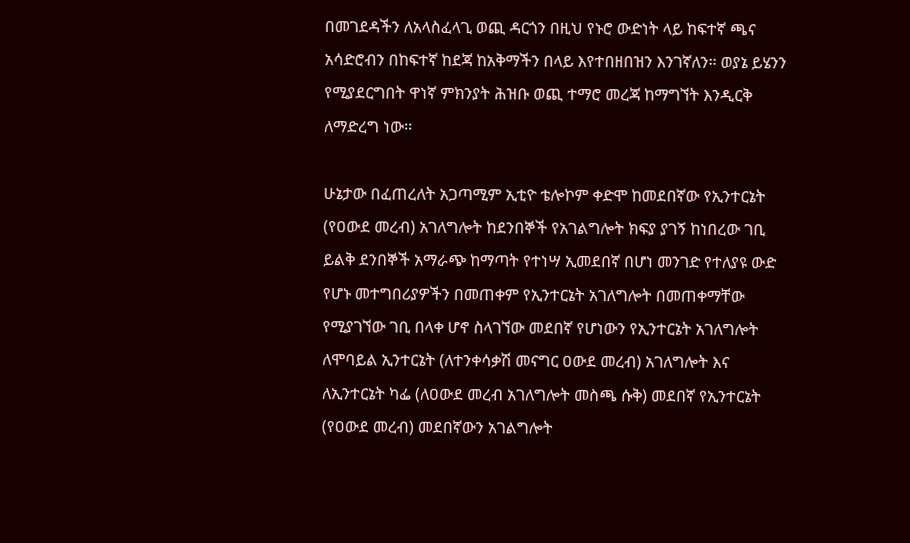በመገደዳችን ለአላስፈላጊ ወጪ ዳርጎን በዚህ የኑሮ ውድነት ላይ ከፍተኛ ጫና አሳድሮብን በከፍተኛ ከደጃ ከአቅማችን በላይ እየተበዘበዝን እንገኛለን፡፡ ወያኔ ይሄንን የሚያደርግበት ዋነኛ ምክንያት ሕዝቡ ወጪ ተማሮ መረጃ ከማግኘት እንዲርቅ ለማድረግ ነው፡፡

ሁኔታው በፈጠረለት አጋጣሚም ኢቲዮ ቴሎኮም ቀድሞ ከመደበኛው የኢንተርኔት (የዐውደ መረብ) አገለግሎት ከደንበኞች የአገልግሎት ክፍያ ያገኝ ከነበረው ገቢ ይልቅ ደንበኞች አማራጭ ከማጣት የተነሣ ኢመደበኛ በሆነ መንገድ የተለያዩ ውድ የሆኑ መተግበሪያዎችን በመጠቀም የኢንተርኔት አገለግሎት በመጠቀማቸው የሚያገኘው ገቢ በላቀ ሆኖ ስላገኘው መደበኛ የሆነውን የኢንተርኔት አገለግሎት ለሞባይል ኢንተርኔት (ለተንቀሳቃሽ መናግር ዐውደ መረብ) አገለግሎት እና ለኢንተርኔት ካፌ (ለዐውደ መረብ አገለግሎት መስጫ ሱቅ) መደበኛ የኢንተርኔት (የዐውደ መረብ) መደበኛውን አገልግሎት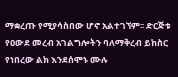ማቋረጡ የሚያሳስበው ሆኖ አልተገኘም፡፡ ድርጅቱ የዐውደ መረብ አገልግሎትን ባለማቅረብ ይከስር የነበረው ልክ እንደሰሞኑ ሙሉ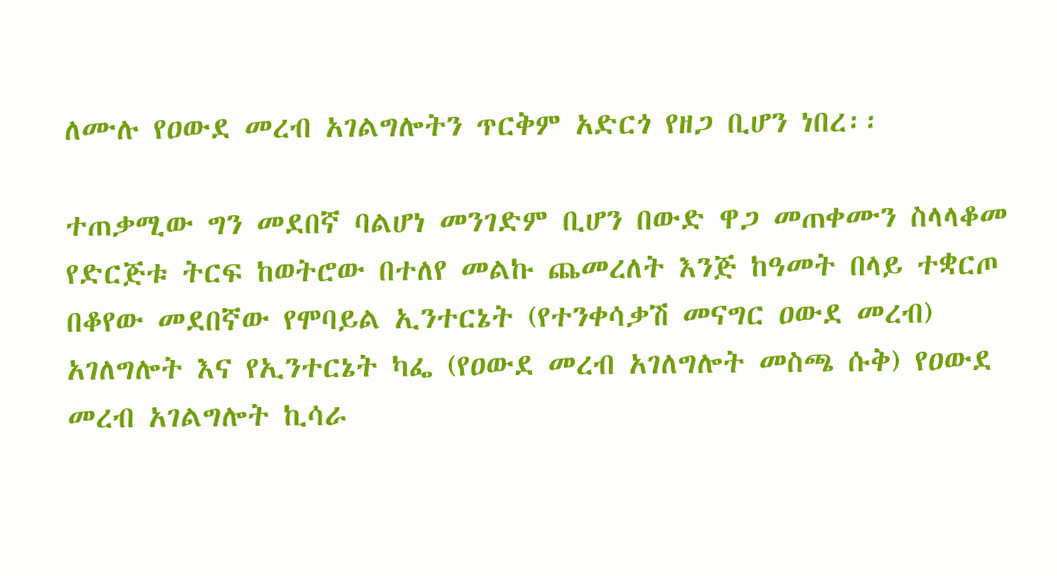ለሙሉ የዐውደ መረብ አገልግሎትን ጥርቅም አድርጎ የዘጋ ቢሆን ነበረ፡፡

ተጠቃሚው ግን መደበኛ ባልሆነ መንገድም ቢሆን በውድ ዋጋ መጠቀሙን ስላላቆመ የድርጅቱ ትርፍ ከወትሮው በተለየ መልኩ ጨመረለት እንጅ ከዓመት በላይ ተቋርጦ በቆየው መደበኛው የሞባይል ኢንተርኔት (የተንቀሳቃሽ መናግር ዐውደ መረብ) አገለግሎት እና የኢንተርኔት ካፌ (የዐውደ መረብ አገለግሎት መስጫ ሱቅ) የዐውደ መረብ አገልግሎት ኪሳራ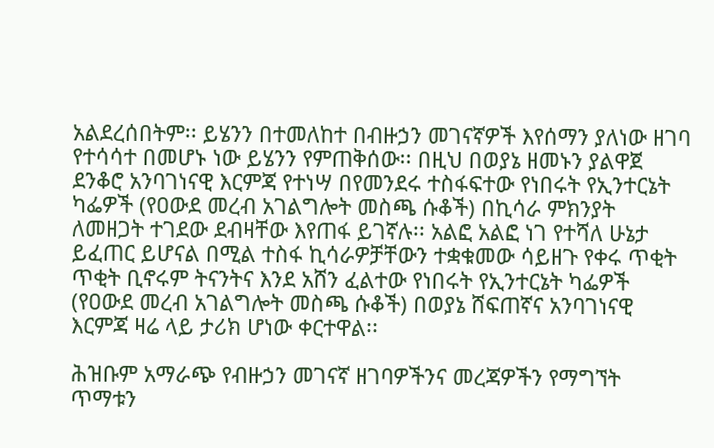አልደረሰበትም፡፡ ይሄንን በተመለከተ በብዙኃን መገናኛዎች እየሰማን ያለነው ዘገባ የተሳሳተ በመሆኑ ነው ይሄንን የምጠቅሰው፡፡ በዚህ በወያኔ ዘመኑን ያልዋጀ ደንቆሮ አንባገነናዊ እርምጃ የተነሣ በየመንደሩ ተስፋፍተው የነበሩት የኢንተርኔት ካፌዎች (የዐውደ መረብ አገልግሎት መስጫ ሱቆች) በኪሳራ ምክንያት ለመዘጋት ተገደው ደብዛቸው እየጠፋ ይገኛሉ፡፡ አልፎ አልፎ ነገ የተሻለ ሁኔታ ይፈጠር ይሆናል በሚል ተስፋ ኪሳራዎቻቸውን ተቋቁመው ሳይዘጉ የቀሩ ጥቂት ጥቂት ቢኖሩም ትናንትና እንደ አሸን ፈልተው የነበሩት የኢንተርኔት ካፌዎች (የዐውደ መረብ አገልግሎት መስጫ ሱቆች) በወያኔ ሸፍጠኛና አንባገነናዊ እርምጃ ዛሬ ላይ ታሪክ ሆነው ቀርተዋል፡፡

ሕዝቡም አማራጭ የብዙኃን መገናኛ ዘገባዎችንና መረጃዎችን የማግኘት ጥማቱን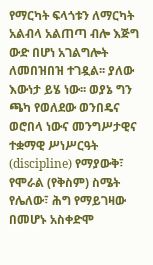የማርካት ፍላጎቱን ለማርካት አልብላ አልጠጣ ብሎ እጅግ ውድ በሆነ አገልግሎት ለመበዝበዝ ተገዷል፡፡ ያለው እውነታ ይሄ ነው፡፡ ወያኔ ግን ጫካ የወለደው ወንበዴና ወሮበላ ነውና መንግሥታዊና ተቋማዊ ሥነሥርዓት (discipline) የማያውቅ፣ የሞራል (የቅስም) ስሜት የሌለው፣ ሕግ የማይገዛው በመሆኑ አስቀድሞ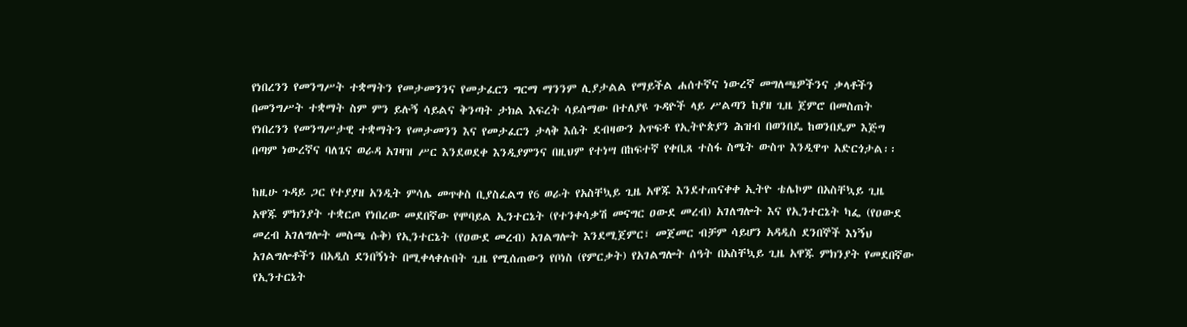የነበረንን የመንግሥት ተቋማትን የመታመንንና የመታፈርን ግርማ ማንንም ሊያታልል የማይችል ሐሰተኛና ነውረኛ መግለጫዎችንና ቃላቶችን በመንግሥት ተቋማት ስም ምን ይሉኝ ሳይልና ቅንጣት ታክል እፍረት ሳይሰማው በተለያዩ ጉዳዮች ላይ ሥልጣን ከያዘ ጊዜ ጀምሮ በመስጠት የነበረንን የመንግሥታዊ ተቋማትን የመታመንን እና የመታፈርን ታላቅ እሴት ደብዛውን አጥፍቶ የኢትዮጵያን ሕዝብ በወንበዴ ከወንበዴም እጅግ በጣም ነውረኛና ባለጌና ወራዳ አገዛዝ ሥር እንደወደቀ እንዲያምንና በዚህም የተነሣ በከፍተኛ የቀቢጸ ተስፋ ስሜት ውስጥ እንዲዋጥ አድርጎታል፡፡

ከዚሁ ጉዳይ ጋር የተያያዘ አንዲት ምሳሌ መጥቀስ ቢያስፈልግ የ6 ወራት የአስቸኳይ ጊዜ አዋጁ እንደተጠናቀቀ ኢትዮ ቴሌኮም በአስቸኳይ ጊዜ አዋጁ ምክንያት ተቋርጦ የነበረው መደበኛው የሞባይል ኢንተርኔት (የተንቀሳቃሽ መናግር ዐውደ መረብ) አገለግሎት እና የኢንተርኔት ካፌ (የዐውደ መረብ አገለግሎት መስጫ ሱቅ) የኢንተርኔት (የዐውደ መረብ) አገልግሎት እንደሚጀምር፣ መጀመር ብቻም ሳይሆን አዳዲስ ደንበኞች እነኝህ አገልግሎቶችን በአዲስ ደንበኝነት በሚቀላቀሉበት ጊዜ የሚሰጠውን የቦነስ (የምርቃት) የአገልግሎት ሰዓት በአስቸኳይ ጊዜ አዋጁ ምክንያት የመደበኛው የኢንተርኔት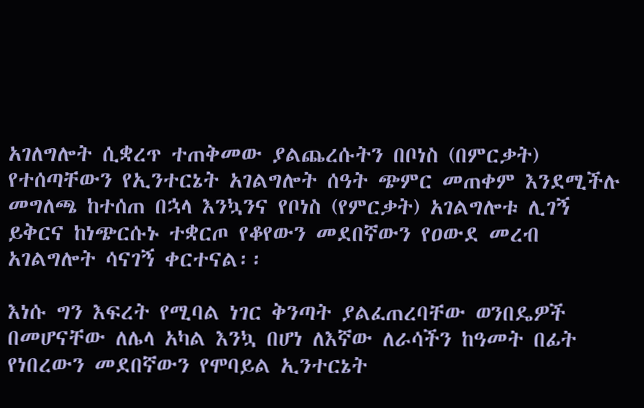አገለግሎት ሲቋረጥ ተጠቅመው ያልጨረሱትን በቦነስ (በምርቃት) የተሰጣቸውን የኢንተርኔት አገልግሎት ሰዓት ጭምር መጠቀም እንደሚችሉ መግለጫ ከተሰጠ በኋላ እንኳንና የቦነስ (የምርቃት) አገልግሎቱ ሊገኝ ይቅርና ከነጭርሱኑ ተቋርጦ የቆየውን መደበኛውን የዐውደ መረብ አገልግሎት ሳናገኝ ቀርተናል፡፡

እነሱ ግን እፍረት የሚባል ነገር ቅንጣት ያልፈጠረባቸው ወንበዴዎች በመሆናቸው ለሌላ አካል እንኳ በሆነ ለእኛው ለራሳችን ከዓመት በፊት የነበረውን መደበኛውን የሞባይል ኢንተርኔት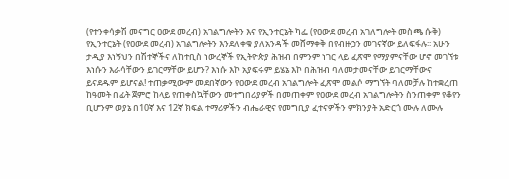(የተንቀሳቃሽ መናግር ዐውደ መረብ) አገልግሎትን እና የኢንተርኔት ካፌ (የዐውደ መረብ አገለግሎት መስጫ ሱቅ) የኢንተርኔት (የዐውደ መረብ) አገልግሎትን እንደለቀቁ ያለአንዳች መሸማቀቅ በየብዙኃን መገናኛው ይለፍፋሉ፡፡ አሁን ታዲያ እነኝህን በሽተኞችና ለከተቢስ ነውረኞች የኢትዮጵያ ሕዝብ በምንም ነገር ላይ ፈጽሞ የማያምናቸው ሆኖ መገኘቱ እነሱን እራሳቸውን ይገርማቸው ይሆን? እነሱ እኮ አያፍሩም ይሄኔ እኮ በሕዝብ ባለመታመናቸው ይገርማቸውና ይናደዱም ይሆናል! ተጠቃሚውም መደበኛውን የዐውደ መረብ አገልግሎት ፈጽሞ መልሶ ማግኘት ባለመቻሉ ከተቋረጠ ከዓመት በፊት ጀምሮ ከላይ የጠቀስኳቸውን መተግበሪያዎች በመጠቀም የዐውደ መረብ አገልግሎትን ስንጠቀም የቆየን ቢሆንም ወያኔ በ10ኛ እና 12ኛ ክፍል ተማሪዎችን ብሔራዊና የመግቢያ ፈተናዎችን ምክንያት አድርጎ ሙሉ ለሙሉ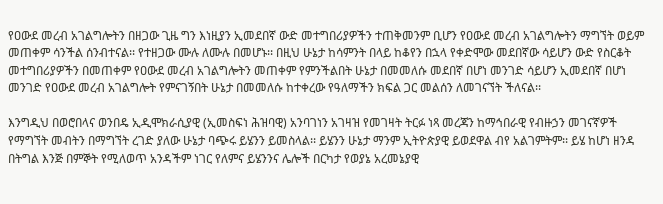የዐውደ መረብ አገልግሎትን በዘጋው ጊዜ ግን እነዚያን ኢመደበኛ ውድ መተግበሪያዎችን ተጠቅመንም ቢሆን የዐውደ መረብ አገልግሎትን ማግኘት ወይም መጠቀም ሳንችል ሰንብተናል፡፡ የተዘጋው ሙሉ ለሙሉ በመሆኑ፡፡ በዚህ ሁኔታ ከሳምንት በላይ ከቆየን በኋላ የቀድሞው መደበኛው ሳይሆን ውድ የስርቆት መተግበሪያዎችን በመጠቀም የዐውደ መረብ አገልግሎትን መጠቀም የምንችልበት ሁኔታ በመመለሱ መደበኛ በሆነ መንገድ ሳይሆን ኢመደበኛ በሆነ መንገድ የዐውደ መረብ አገልግሎት የምናገኝበት ሁኔታ በመመለሱ ከተቀረው የዓለማችን ክፍል ጋር መልሰን ለመገናኘት ችለናል፡፡

እንግዲህ በወሮበላና ወንበዴ ኢዲሞክራሲያዊ (ኢመስፍነ ሕዝባዊ) አንባገነን አገዛዝ የመገዛት ትርፉ ነጻ መረጃን ከማኅበራዊ የብዙኃን መገናኛዎች የማግኘት መብትን በማግኘት ረገድ ያለው ሁኔታ ባጭሩ ይሄንን ይመስላል፡፡ ይሄንን ሁኔታ ማንም ኢትዮጵያዊ ይወደዋል ብየ አልገምትም፡፡ ይሄ ከሆነ ዘንዳ በትግል እንጅ በምኞት የሚለወጥ አንዳችም ነገር የለምና ይሄንንና ሌሎች በርካታ የወያኔ አረመኔያዊ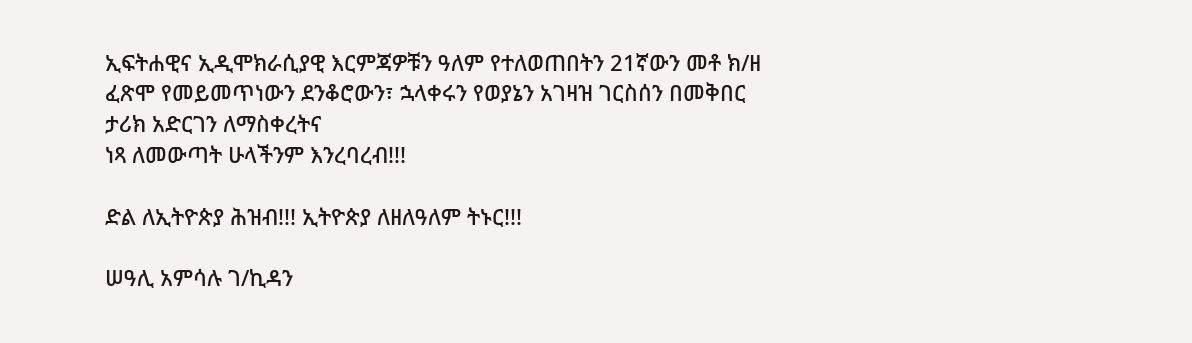ኢፍትሐዊና ኢዲሞክራሲያዊ እርምጃዎቹን ዓለም የተለወጠበትን 21ኛውን መቶ ክ/ዘ ፈጽሞ የመይመጥነውን ደንቆሮውን፣ ኋላቀሩን የወያኔን አገዛዝ ገርስሰን በመቅበር ታሪክ አድርገን ለማስቀረትና
ነጻ ለመውጣት ሁላችንም እንረባረብ!!!

ድል ለኢትዮጵያ ሕዝብ!!! ኢትዮጵያ ለዘለዓለም ትኑር!!!

ሠዓሊ አምሳሉ ገ/ኪዳን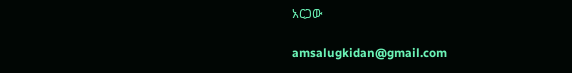አርጋው

amsalugkidan@gmail.com